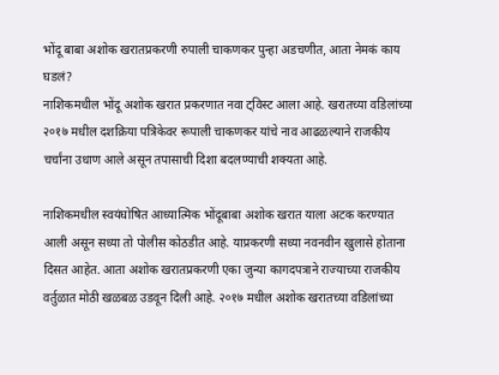भोंदू बाबा अशोक खरातप्रकरणी रुपाली चाकणकर पुन्हा अडचणीत, आता नेमकं काय घडलं?
नाशिकमधील भोंदू अशोक खरात प्रकरणात नवा ट्विस्ट आला आहे. खरातच्या वडिलांच्या २०१७ मधील दशक्रिया पत्रिकेवर रूपाली चाकणकर यांचे नाव आढळल्याने राजकीय चर्चांना उधाण आले असून तपासाची दिशा बदलण्याची शक्यता आहे.

नाशिकमधील स्वयंघोषित आध्यात्मिक भोंदूबाबा अशोक खरात याला अटक करण्यात आली असून सध्या तो पोलीस कोठडीत आहे. याप्रकरणी सध्या नवनवीन खुलासे होताना दिसत आहेत. आता अशोक खरातप्रकरणी एका जुन्या कागदपत्राने राज्याच्या राजकीय वर्तुळात मोठी खळबळ उडवून दिली आहे. २०१७ मधील अशोक खरातच्या वडिलांच्या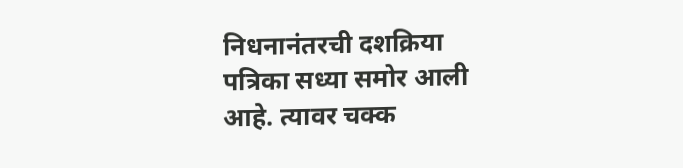निधनानंतरची दशक्रिया पत्रिका सध्या समोर आली आहे. त्यावर चक्क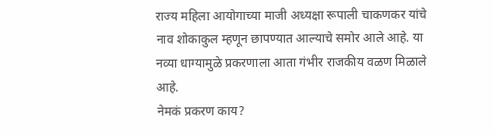राज्य महिला आयोगाच्या माजी अध्यक्षा रूपाली चाकणकर यांचे नाव शोकाकुल म्हणून छापण्यात आल्याचे समोर आले आहे. या नव्या धाग्यामुळे प्रकरणाला आता गंभीर राजकीय वळण मिळाले आहे.
नेमकं प्रकरण काय?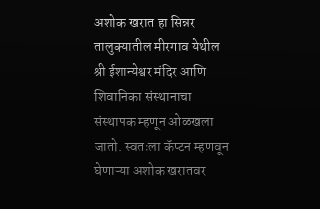अशोक खरात हा सिन्नर तालुक्यातील मीरगाव येथील श्री ईशान्येश्वर मंदिर आणि शिवानिका संस्थानाचा संस्थापक म्हणून ओळखला जातो. स्वतःला कॅप्टन म्हणवून घेणाऱ्या अशोक खरातवर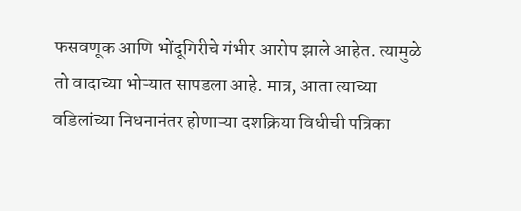फसवणूक आणि भोंदूगिरीचे गंभीर आरोप झाले आहेत. त्यामुळे तो वादाच्या भोऱ्यात सापडला आहे. मात्र, आता त्याच्या वडिलांच्या निधनानंतर होणाऱ्या दशक्रिया विधीची पत्रिका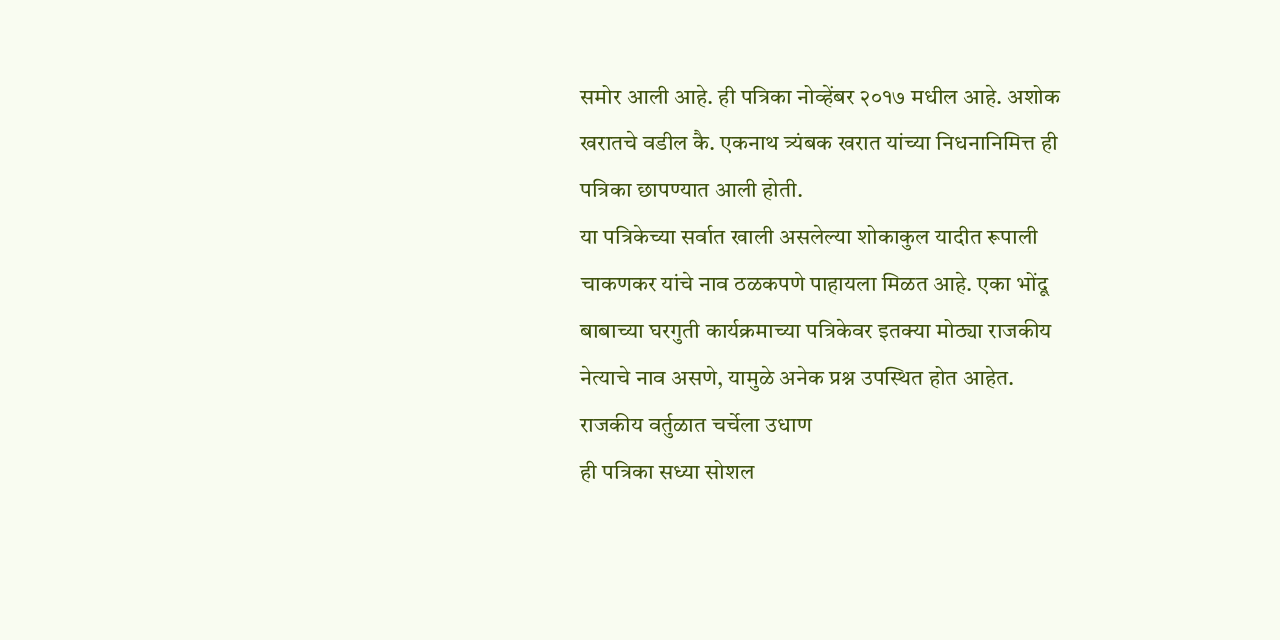समोर आली आहे. ही पत्रिका नोव्हेंबर २०१७ मधील आहे. अशोक खरातचे वडील कै. एकनाथ त्र्यंबक खरात यांच्या निधनानिमित्त ही पत्रिका छापण्यात आली होती.
या पत्रिकेच्या सर्वात खाली असलेल्या शोकाकुल यादीत रूपाली चाकणकर यांचे नाव ठळकपणे पाहायला मिळत आहे. एका भोंदू बाबाच्या घरगुती कार्यक्रमाच्या पत्रिकेवर इतक्या मोठ्या राजकीय नेत्याचे नाव असणे, यामुळे अनेक प्रश्न उपस्थित होत आहेत.
राजकीय वर्तुळात चर्चेला उधाण
ही पत्रिका सध्या सोशल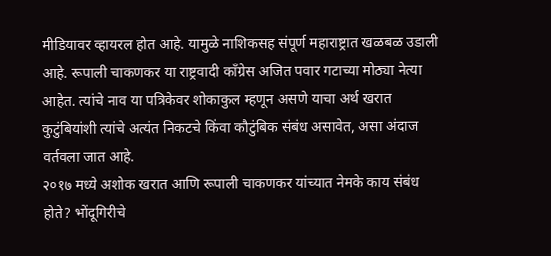मीडियावर व्हायरल होत आहे. यामुळे नाशिकसह संपूर्ण महाराष्ट्रात खळबळ उडाली आहे. रूपाली चाकणकर या राष्ट्रवादी काँग्रेस अजित पवार गटाच्या मोठ्या नेत्या आहेत. त्यांचे नाव या पत्रिकेवर शोकाकुल म्हणून असणे याचा अर्थ खरात कुटुंबियांशी त्यांचे अत्यंत निकटचे किंवा कौटुंबिक संबंध असावेत, असा अंदाज वर्तवला जात आहे.
२०१७ मध्ये अशोक खरात आणि रूपाली चाकणकर यांच्यात नेमके काय संबंध होते? भोंदूगिरीचे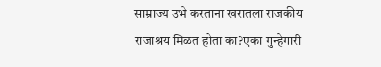साम्राज्य उभे करताना खरातला राजकीय राजाश्रय मिळत होता का?एका गुन्हेगारी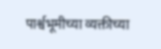पार्श्वभूमीच्या व्यक्तीच्या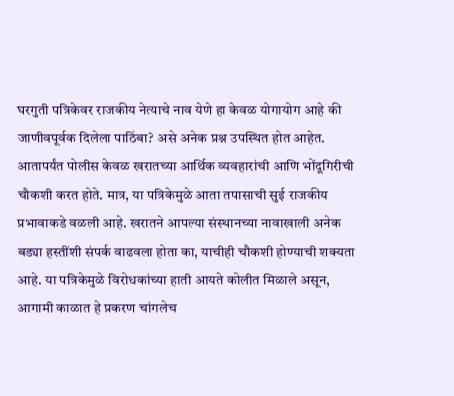घरगुती पत्रिकेवर राजकीय नेत्याचे नाव येणे हा केवळ योगायोग आहे की जाणीवपूर्वक दिलेला पाठिंबा? असे अनेक प्रश्न उपस्थित होत आहेत.
आतापर्यंत पोलीस केवळ खरातच्या आर्थिक व्यवहारांची आणि भोंदूगिरीची चौकशी करत होते. मात्र, या पत्रिकेमुळे आता तपासाची सुई राजकीय प्रभावाकडे वळली आहे. खरातने आपल्या संस्थानच्या नावाखाली अनेक बड्या हस्तींशी संपर्क वाढवला होता का, याचीही चौकशी होण्याची शक्यता आहे. या पत्रिकेमुळे विरोधकांच्या हाती आयते कोलीत मिळाले असून, आगामी काळात हे प्रकरण चांगलेच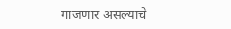गाजणार असल्याचे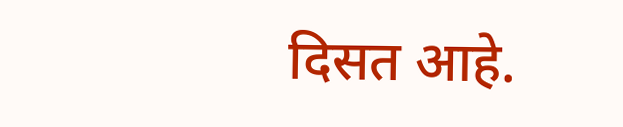दिसत आहे.